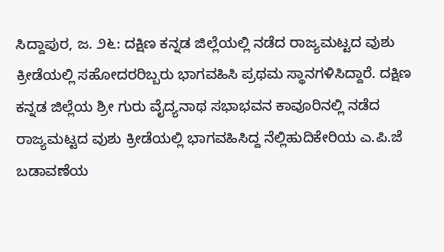ಸಿದ್ದಾಪುರ, ಜ. ೨೬: ದಕ್ಷಿಣ ಕನ್ನಡ ಜಿಲ್ಲೆಯಲ್ಲಿ ನಡೆದ ರಾಜ್ಯಮಟ್ಟದ ವುಶು ಕ್ರೀಡೆಯಲ್ಲಿ ಸಹೋದರರಿಬ್ಬರು ಭಾಗವಹಿಸಿ ಪ್ರಥಮ ಸ್ಥಾನಗಳಿಸಿದ್ದಾರೆ. ದಕ್ಷಿಣ ಕನ್ನಡ ಜಿಲ್ಲೆಯ ಶ್ರೀ ಗುರು ವೈದ್ಯನಾಥ ಸಭಾಭವನ ಕಾವೂರಿನಲ್ಲಿ ನಡೆದ ರಾಜ್ಯಮಟ್ಟದ ವುಶು ಕ್ರೀಡೆಯಲ್ಲಿ ಭಾಗವಹಿಸಿದ್ದ ನೆಲ್ಲಿಹುದಿಕೇರಿಯ ಎ.ಪಿ.ಜೆ ಬಡಾವಣೆಯ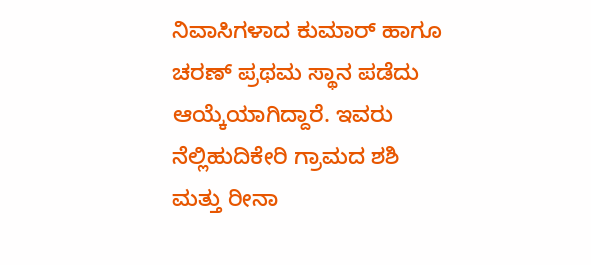ನಿವಾಸಿಗಳಾದ ಕುಮಾರ್ ಹಾಗೂ ಚರಣ್ ಪ್ರಥಮ ಸ್ಥಾನ ಪಡೆದು ಆಯ್ಕೆಯಾಗಿದ್ದಾರೆ. ಇವರು ನೆಲ್ಲಿಹುದಿಕೇರಿ ಗ್ರಾಮದ ಶಶಿ ಮತ್ತು ರೀನಾ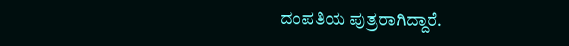ದಂಪತಿಯ ಪುತ್ರರಾಗಿದ್ದಾರೆ.